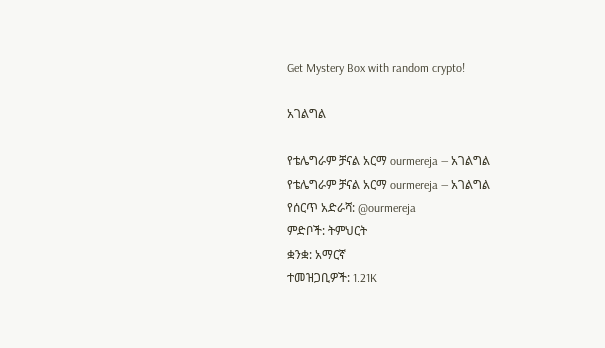Get Mystery Box with random crypto!

አገልግል

የቴሌግራም ቻናል አርማ ourmereja — አገልግል
የቴሌግራም ቻናል አርማ ourmereja — አገልግል
የሰርጥ አድራሻ: @ourmereja
ምድቦች: ትምህርት
ቋንቋ: አማርኛ
ተመዝጋቢዎች: 1.21K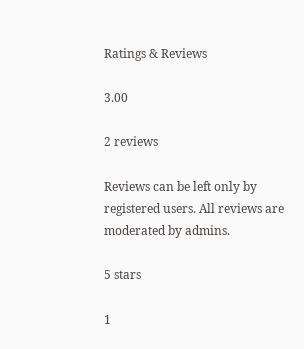Ratings & Reviews

3.00

2 reviews

Reviews can be left only by registered users. All reviews are moderated by admins.

5 stars

1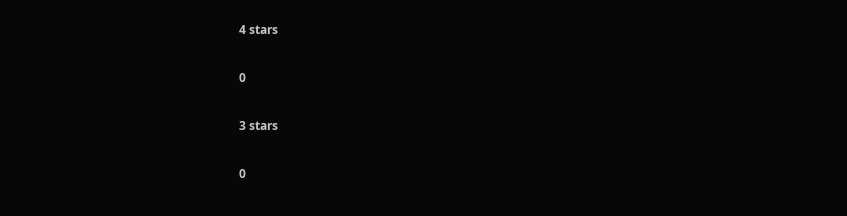4 stars

0

3 stars

0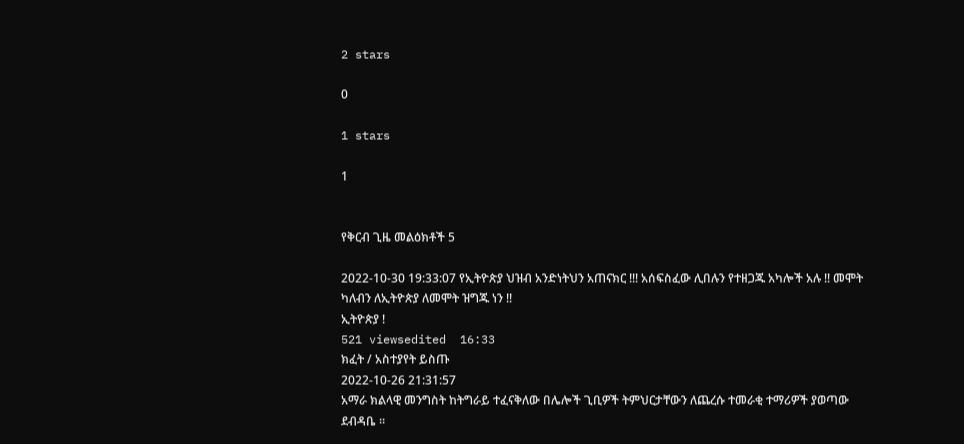2 stars

0

1 stars

1


የቅርብ ጊዜ መልዕክቶች 5

2022-10-30 19:33:07 የኢትዮጵያ ህዝብ አንድነትህን አጠናክር !!! አሰፍስፈው ሊበሉን የተዘጋጁ አካሎች አሉ !! መሞት ካለብን ለኢትዮጵያ ለመሞት ዝግጁ ነን !!
ኢትዮጵያ !
521 viewsedited  16:33
ክፈት / አስተያየት ይስጡ
2022-10-26 21:31:57
አማራ ክልላዊ መንግስት ከትግራይ ተፈናቅለው በሌሎች ጊቢዎች ትምህርታቸውን ለጨረሱ ተመራቂ ተማሪዎች ያወጣው ደብዳቤ ።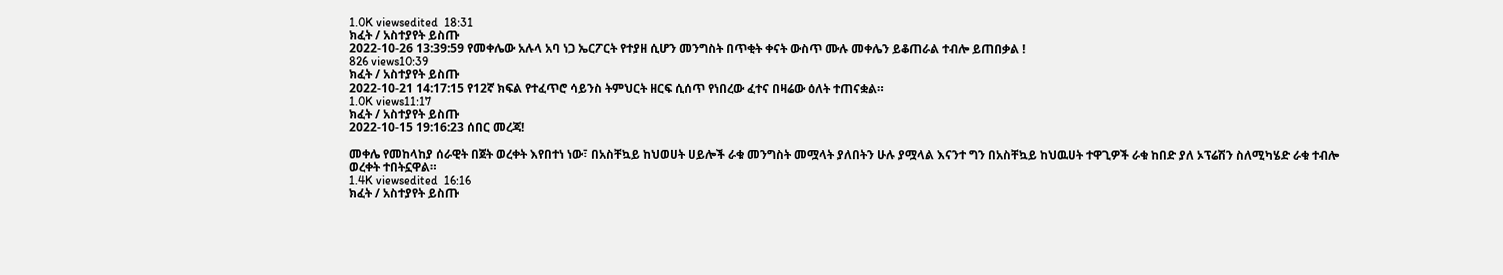1.0K viewsedited  18:31
ክፈት / አስተያየት ይስጡ
2022-10-26 13:39:59 የመቀሌው አሉላ አባ ነጋ ኤርፖርት የተያዘ ሲሆን መንግስት በጥቂት ቀናት ውስጥ ሙሉ መቀሌን ይቆጠራል ተብሎ ይጠበቃል !
826 views10:39
ክፈት / አስተያየት ይስጡ
2022-10-21 14:17:15 የ12ኛ ክፍል የተፈጥሮ ሳይንስ ትምህርት ዘርፍ ሲሰጥ የነበረው ፈተና በዛሬው ዕለት ተጠናቋል።
1.0K views11:17
ክፈት / አስተያየት ይስጡ
2022-10-15 19:16:23 ሰበር መረጃ!

መቀሌ የመከላከያ ሰራዊት በጀት ወረቀት እየበተነ ነው፣ በአስቸኳይ ከህወሀት ሀይሎች ራቁ መንግስት መሟላት ያለበትን ሁሉ ያሟላል እናንተ ግን በአስቸኳይ ከህዉሀት ተዋጊዎች ራቁ ከበድ ያለ ኦፕሬሽን ስለሚካሄድ ራቁ ተብሎ ወረቀት ተበትኗዋል።
1.4K viewsedited  16:16
ክፈት / አስተያየት ይስጡ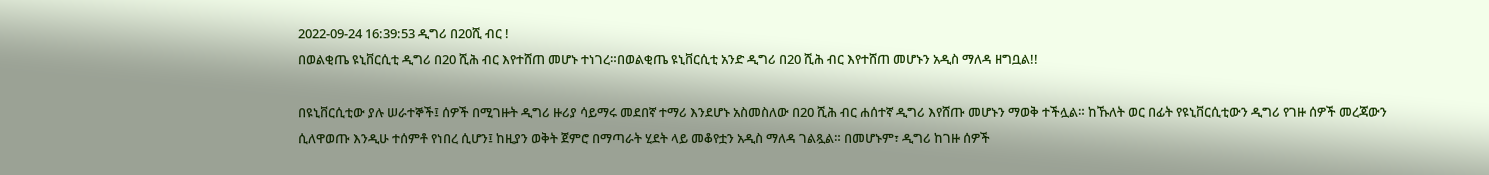2022-09-24 16:39:53 ዲግሪ በ20ሺ ብር !
በወልቂጤ ዩኒቨርሲቲ ዲግሪ በ20 ሺሕ ብር እየተሸጠ መሆኑ ተነገረ።በወልቂጤ ዩኒቨርሲቲ አንድ ዲግሪ በ20 ሺሕ ብር እየተሸጠ መሆኑን አዲስ ማለዳ ዘግቧል!!

በዩኒቨርሲቲው ያሉ ሠራተኞች፤ ሰዎች በሚገዙት ዲግሪ ዙሪያ ሳይማሩ መደበኛ ተማሪ እንደሆኑ አስመስለው በ20 ሺሕ ብር ሐሰተኛ ዲግሪ እየሸጡ መሆኑን ማወቅ ተችሏል። ከኹለት ወር በፊት የዩኒቨርሲቲውን ዲግሪ የገዙ ሰዎች መረጃውን ሲለዋወጡ እንዲሁ ተሰምቶ የነበረ ሲሆን፤ ከዚያን ወቅት ጀምሮ በማጣራት ሂደት ላይ መቆየቷን አዲስ ማለዳ ገልጿል። በመሆኑም፣ ዲግሪ ከገዙ ሰዎች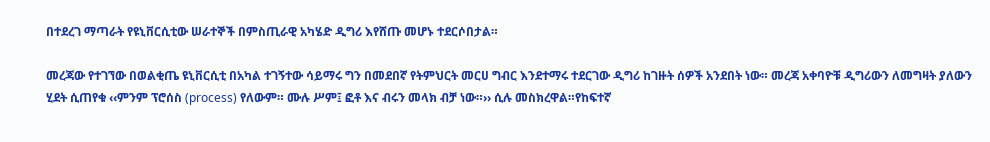በተደረገ ማጣራት የዩኒቨርሲቲው ሠራተኞች በምስጢራዊ አካሄድ ዲግሪ እየሸጡ መሆኑ ተደርሶበታል።

መረጃው የተገኘው በወልቂጤ ዩኒቨርሲቲ በአካል ተገኝተው ሳይማሩ ግን በመደበኛ የትምህርት መርሀ ግብር እንደተማሩ ተደርገው ዲግሪ ከገዙት ሰዎች አንደበት ነው። መረጃ አቀባዮቹ ዲግሪውን ለመግዛት ያለውን ሂደት ሲጠየቁ ‹‹ምንም ፕሮሰስ (process) የለውም። ሙሉ ሥም፤ ፎቶ እና ብሩን መላክ ብቻ ነው።›› ሲሉ መስክረዋል።የከፍተኛ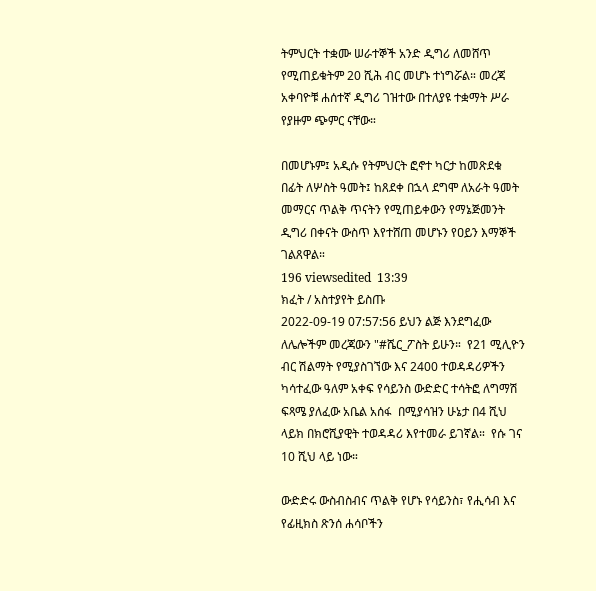ትምህርት ተቋሙ ሠራተኞች አንድ ዲግሪ ለመሸጥ የሚጠይቁትም 20 ሺሕ ብር መሆኑ ተነግሯል። መረጃ አቀባዮቹ ሐሰተኛ ዲግሪ ገዝተው በተለያዩ ተቋማት ሥራ የያዙም ጭምር ናቸው።

በመሆኑም፤ አዲሱ የትምህርት ፎኖተ ካርታ ከመጽደቁ በፊት ለሦስት ዓመት፤ ከጸደቀ በኋላ ደግሞ ለአራት ዓመት መማርና ጥልቅ ጥናትን የሚጠይቀውን የማኔጅመንት ዲግሪ በቀናት ውስጥ እየተሸጠ መሆኑን የዐይን እማኞች ገልጸዋል።
196 viewsedited  13:39
ክፈት / አስተያየት ይስጡ
2022-09-19 07:57:56 ይህን ልጅ እንደግፈው ለሌሎችም መረጃውን "#ሼር_ፖስት ይሁን።  የ21 ሚሊዮን ብር ሽልማት የሚያስገኘው እና 2400 ተወዳዳሪዎችን ካሳተፈው ዓለም አቀፍ የሳይንስ ውድድር ተሳትፎ ለግማሽ ፍጻሜ ያለፈው አቤል አሰፋ  በሚያሳዝን ሁኔታ በ4 ሺህ ላይክ በክሮሺያዊት ተወዳዳሪ እየተመራ ይገኛል።  የሱ ገና 10 ሺህ ላይ ነው።

ውድድሩ ውስብስብና ጥልቅ የሆኑ የሳይንስ፣ የሒሳብ እና የፊዚክስ ጽንሰ ሐሳቦችን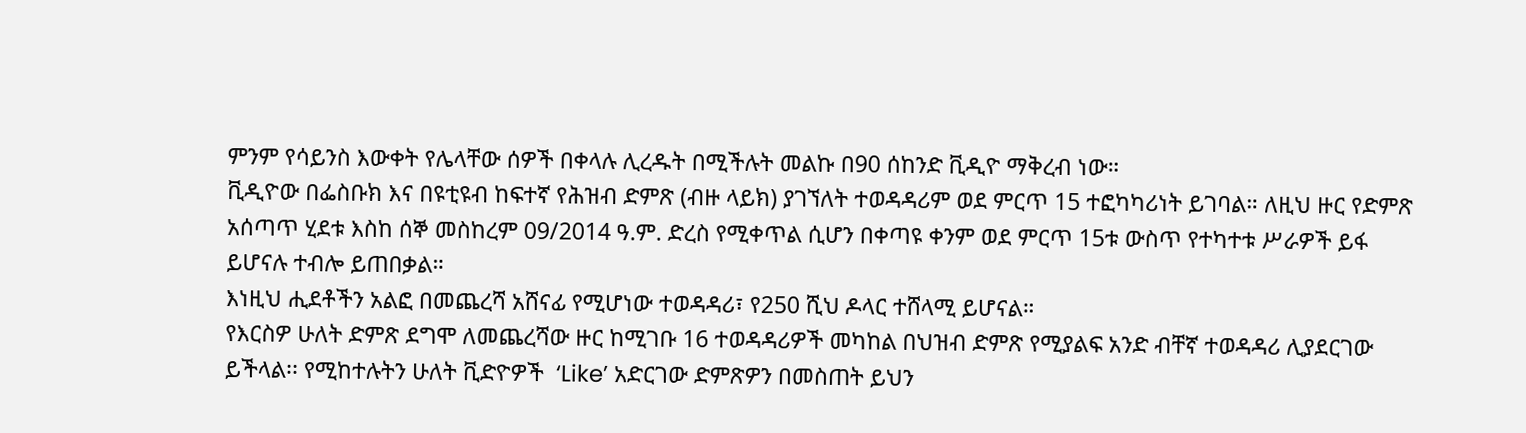ምንም የሳይንስ እውቀት የሌላቸው ሰዎች በቀላሉ ሊረዱት በሚችሉት መልኩ በ90 ሰከንድ ቪዲዮ ማቅረብ ነው።
ቪዲዮው በፌስቡክ እና በዩቲዩብ ከፍተኛ የሕዝብ ድምጽ (ብዙ ላይክ) ያገኘለት ተወዳዳሪም ወደ ምርጥ 15 ተፎካካሪነት ይገባል። ለዚህ ዙር የድምጽ አሰጣጥ ሂደቱ እስከ ሰኞ መስከረም 09/2014 ዓ.ም. ድረስ የሚቀጥል ሲሆን በቀጣዩ ቀንም ወደ ምርጥ 15ቱ ውስጥ የተካተቱ ሥራዎች ይፋ ይሆናሉ ተብሎ ይጠበቃል።
እነዚህ ሒደቶችን አልፎ በመጨረሻ አሸናፊ የሚሆነው ተወዳዳሪ፣ የ250 ሺህ ዶላር ተሸላሚ ይሆናል።
የእርስዎ ሁለት ድምጽ ደግሞ ለመጨረሻው ዙር ከሚገቡ 16 ተወዳዳሪዎች መካከል በህዝብ ድምጽ የሚያልፍ አንድ ብቸኛ ተወዳዳሪ ሊያደርገው ይችላል፡፡ የሚከተሉትን ሁለት ቪድዮዎች  ‘Like’ አድርገው ድምጽዎን በመስጠት ይህን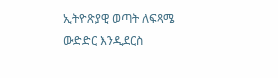ኢትዮጽያዊ ወጣት ለፍጻሜ ውድድር እንዲደርስ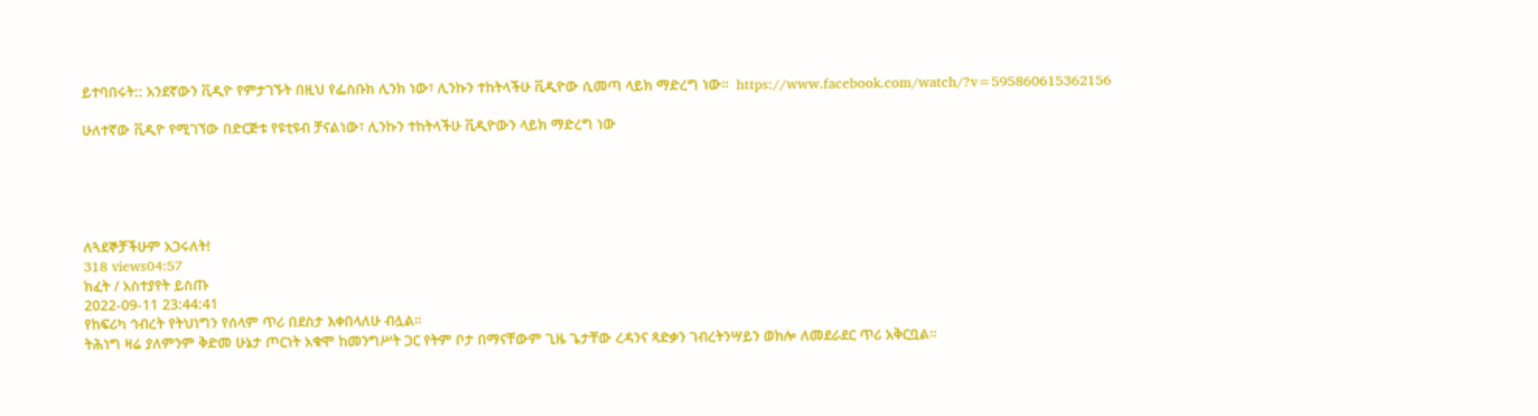ይተባበሩት:: አንደኛውን ቪዲዮ የምታገኙት በዚህ የፌስቡክ ሊንክ ነው፣ ሊንኩን ተከትላችሁ ቪዲዮው ሲመጣ ላይክ ማድረግ ነው።  https://www.facebook.com/watch/?v=595860615362156

ሁለተኛው ቪዲዮ የሚገኘው በድርጅቱ የዩቲዩብ ቻናልነው፣ ሊንኩን ተከትላችሁ ቪዲዮውን ላይክ ማድረግ ነው





ለጓደኞቻችሁም አጋሩለት!
318 views04:57
ክፈት / አስተያየት ይስጡ
2022-09-11 23:44:41
የከፍሪካ ኅብረት የትህነግን የሰላም ጥሪ በደስታ እቀበላለሁ ብሏል።
ትሕነግ ዛሬ ያለምንም ቅድመ ሁኔታ ጦርነት አቁሞ ከመንግሥት ጋር የትም ቦታ በማናቸውም ጊዜ ጌታቸው ረዳንና ጻድቃን ገብረትንሣይን ወክሎ ለመደራደር ጥሪ አቅርቧል።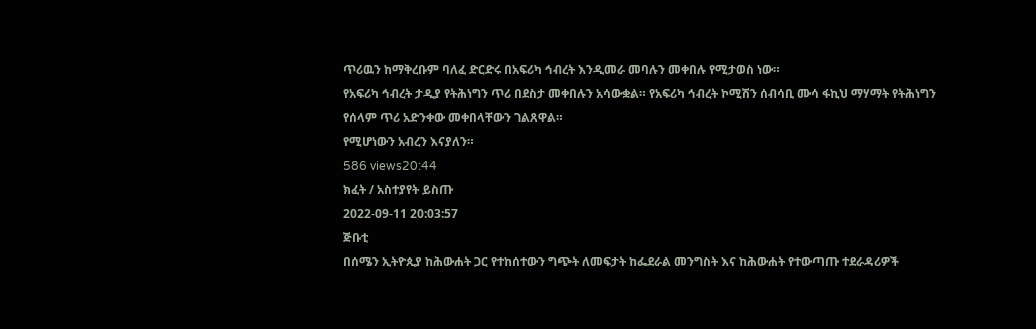ጥሪዉን ከማቅረቡም ባለፈ ድርድሩ በአፍሪካ ኅብረት እንዲመራ መባሉን መቀበሉ የሚታወስ ነው።
የአፍሪካ ኅብረት ታዲያ የትሕነግን ጥሪ በደስታ መቀበሉን አሳውቋል። የአፍሪካ ኅብረት ኮሚሽን ሰብሳቢ ሙሳ ፋኪህ ማሃማት የትሕነግን የሰላም ጥሪ አድንቀው መቀበላቸውን ገልጸዋል።
የሚሆነውን አብረን እናያለን።
586 views20:44
ክፈት / አስተያየት ይስጡ
2022-09-11 20:03:57
ጅቡቲ
በሰሜን ኢትዮጲያ ከሕውሐት ጋር የተከሰተውን ግጭት ለመፍታት ከፌደራል መንግስት እና ከሕውሐት የተውጣጡ ተደራዳሪዎች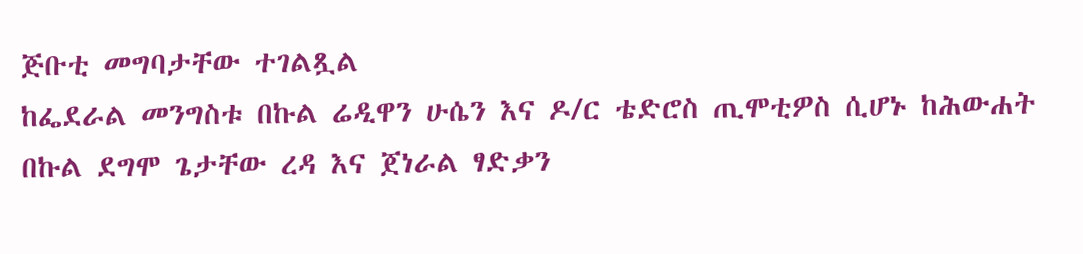ጅቡቲ መግባታቸው ተገልጿል
ከፌደራል መንግስቱ በኩል ሬዲዋን ሁሴን እና ዶ/ር ቴድሮስ ጢሞቲዎስ ሲሆኑ ከሕውሐት በኩል ደግሞ ጌታቸው ረዳ እና ጀነራል ፃድቃን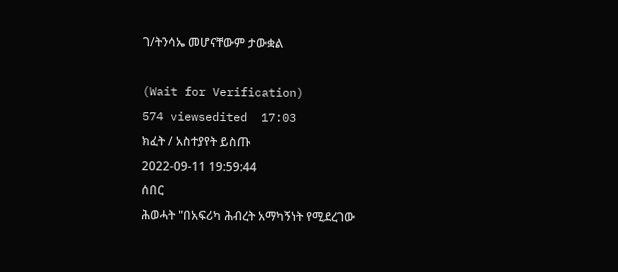ገ/ትንሳኤ መሆናቸውም ታውቋል

(Wait for Verification)
574 viewsedited  17:03
ክፈት / አስተያየት ይስጡ
2022-09-11 19:59:44
ሰበር
ሕወሓት "በአፍሪካ ሕብረት አማካኝነት የሚደረገው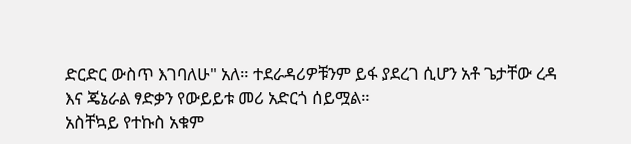ድርድር ውስጥ እገባለሁ" አለ። ተደራዳሪዎቹንም ይፋ ያደረገ ሲሆን አቶ ጌታቸው ረዳ እና ጄኔራል ፃድቃን የውይይቱ መሪ አድርጎ ሰይሟል።
አስቸኳይ የተኩስ አቁም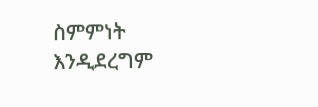ስምምነት እንዲደረግም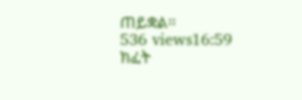ጠይቋል።
536 views16:59
ክፈት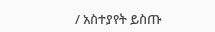/ አስተያየት ይስጡ